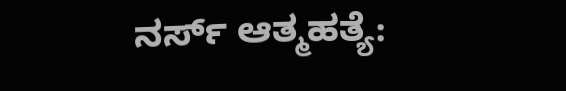ನರ್ಸ್‌ ಆತ್ಮಹತ್ಯೆ: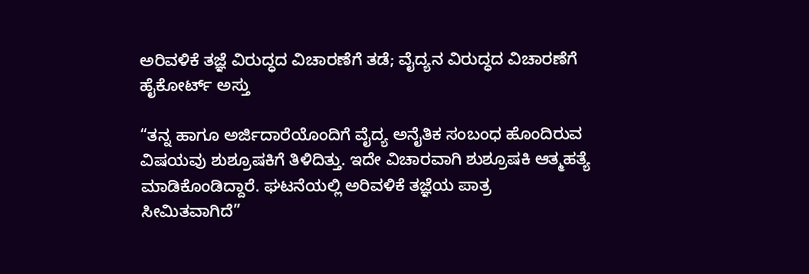ಅರಿವಳಿಕೆ ತಜ್ಞೆ ವಿರುದ್ಧದ ವಿಚಾರಣೆಗೆ ತಡೆ; ವೈದ್ಯನ ವಿರುದ್ಧದ ವಿಚಾರಣೆಗೆ ಹೈಕೋರ್ಟ್‌ ಅಸ್ತು

“ತನ್ನ ಹಾಗೂ ಅರ್ಜಿದಾರೆಯೊಂದಿಗೆ ವೈದ್ಯ ಅನೈತಿಕ ಸಂಬಂಧ ಹೊಂದಿರುವ ವಿಷಯವು ಶುಶ್ರೂಷಕಿಗೆ ತಿಳಿದಿತ್ತು. ಇದೇ ವಿಚಾರವಾಗಿ ಶುಶ್ರೂಷಕಿ ಆತ್ಮಹತ್ಯೆ ಮಾಡಿಕೊಂಡಿದ್ದಾರೆ. ಘಟನೆಯಲ್ಲಿ ಅರಿವಳಿಕೆ ತಜ್ಞೆಯ ಪಾತ್ರ ಸೀಮಿತವಾಗಿದೆ”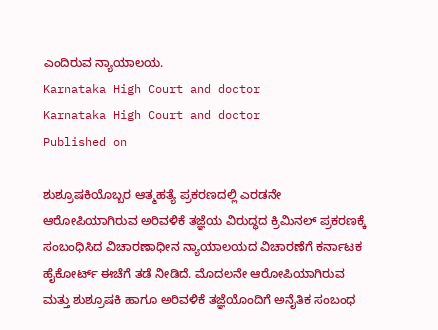ಎಂದಿರುವ ನ್ಯಾಯಾಲಯ.
Karnataka High Court and doctor
Karnataka High Court and doctor
Published on

ಶುಶ್ರೂಷಕಿಯೊಬ್ಬರ ಆತ್ಮಹತ್ಯೆ ಪ್ರಕರಣದಲ್ಲಿ ಎರಡನೇ ಆರೋಪಿಯಾಗಿರುವ ಅರಿವಳಿಕೆ ತಜ್ಞೆಯ ವಿರುದ್ಧದ ಕ್ರಿಮಿನಲ್‌ ಪ್ರಕರಣಕ್ಕೆ ಸಂಬಂಧಿಸಿದ ವಿಚಾರಣಾಧೀನ ನ್ಯಾಯಾಲಯದ ವಿಚಾರಣೆಗೆ ಕರ್ನಾಟಕ ಹೈಕೋರ್ಟ್‌ ಈಚೆಗೆ ತಡೆ ನೀಡಿದೆ. ಮೊದಲನೇ ಆರೋಪಿಯಾಗಿರುವ ಮತ್ತು ಶುಶ್ರೂಷಕಿ ಹಾಗೂ ಅರಿವಳಿಕೆ ತಜ್ಞೆಯೊಂದಿಗೆ ಅನೈತಿಕ ಸಂಬಂಧ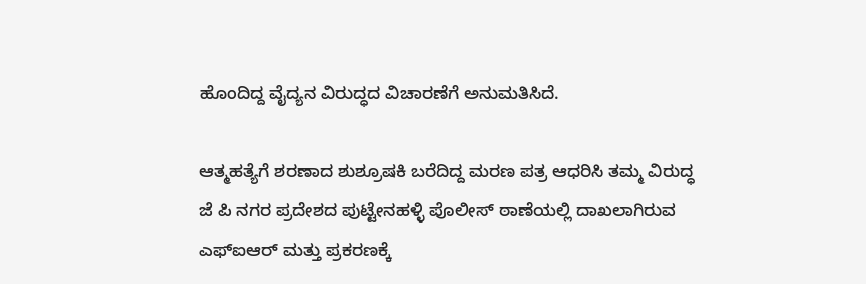ಹೊಂದಿದ್ದ ವೈದ್ಯನ ವಿರುದ್ಧದ ವಿಚಾರಣೆಗೆ ಅನುಮತಿಸಿದೆ.

ಆತ್ಮಹತ್ಯೆಗೆ ಶರಣಾದ ಶುಶ್ರೂಷಕಿ ಬರೆದಿದ್ದ ಮರಣ ಪತ್ರ ಆಧರಿಸಿ ತಮ್ಮ ವಿರುದ್ಧ ಜೆ ಪಿ ನಗರ ಪ್ರದೇಶದ ಪುಟ್ಟೇನಹಳ್ಳಿ ಪೊಲೀಸ್‌ ಠಾಣೆಯಲ್ಲಿ ದಾಖಲಾಗಿರುವ ಎಫ್‌ಐಆರ್‌ ಮತ್ತು ಪ್ರಕರಣಕ್ಕೆ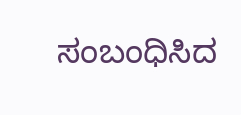ಸಂಬಂಧಿಸಿದ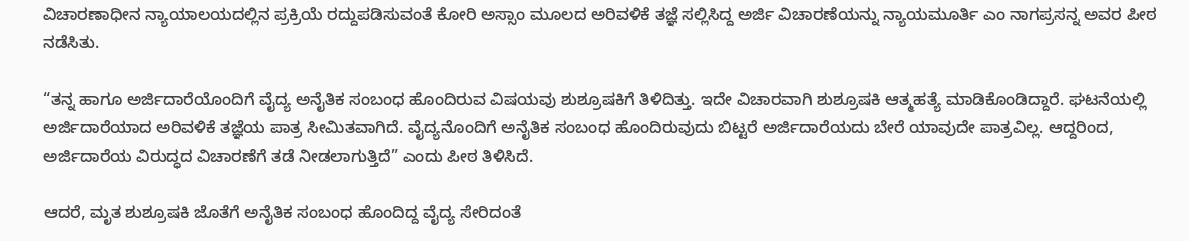ವಿಚಾರಣಾಧೀನ ನ್ಯಾಯಾಲಯದಲ್ಲಿನ ಪ್ರಕ್ರಿಯೆ ರದ್ದುಪಡಿಸುವಂತೆ ಕೋರಿ ಅಸ್ಸಾಂ ಮೂಲದ ಅರಿವಳಿಕೆ ತಜ್ಞೆ ಸಲ್ಲಿಸಿದ್ದ ಅರ್ಜಿ ವಿಚಾರಣೆಯನ್ನು ನ್ಯಾಯಮೂರ್ತಿ ಎಂ ನಾಗಪ್ರಸನ್ನ ಅವರ ಪೀಠ ನಡೆಸಿತು.

“ತನ್ನ ಹಾಗೂ ಅರ್ಜಿದಾರೆಯೊಂದಿಗೆ ವೈದ್ಯ ಅನೈತಿಕ ಸಂಬಂಧ ಹೊಂದಿರುವ ವಿಷಯವು ಶುಶ್ರೂಷಕಿಗೆ ತಿಳಿದಿತ್ತು. ಇದೇ ವಿಚಾರವಾಗಿ ಶುಶ್ರೂಷಕಿ ಆತ್ಮಹತ್ಯೆ ಮಾಡಿಕೊಂಡಿದ್ದಾರೆ. ಘಟನೆಯಲ್ಲಿ ಅರ್ಜಿದಾರೆಯಾದ ಅರಿವಳಿಕೆ ತಜ್ಞೆಯ ಪಾತ್ರ ಸೀಮಿತವಾಗಿದೆ. ವೈದ್ಯನೊಂದಿಗೆ ಅನೈತಿಕ ಸಂಬಂಧ ಹೊಂದಿರುವುದು ಬಿಟ್ಟರೆ ಅರ್ಜಿದಾರೆಯದು ಬೇರೆ ಯಾವುದೇ ಪಾತ್ರವಿಲ್ಲ. ಆದ್ದರಿಂದ, ಅರ್ಜಿದಾರೆಯ ವಿರುದ್ಧದ ವಿಚಾರಣೆಗೆ ತಡೆ ನೀಡಲಾಗುತ್ತಿದೆ” ಎಂದು ಪೀಠ ತಿಳಿಸಿದೆ.

ಆದರೆ, ಮೃತ ಶುಶ್ರೂಷಕಿ ಜೊತೆಗೆ ಅನೈತಿಕ ಸಂಬಂಧ ಹೊಂದಿದ್ದ ವೈದ್ಯ ಸೇರಿದಂತೆ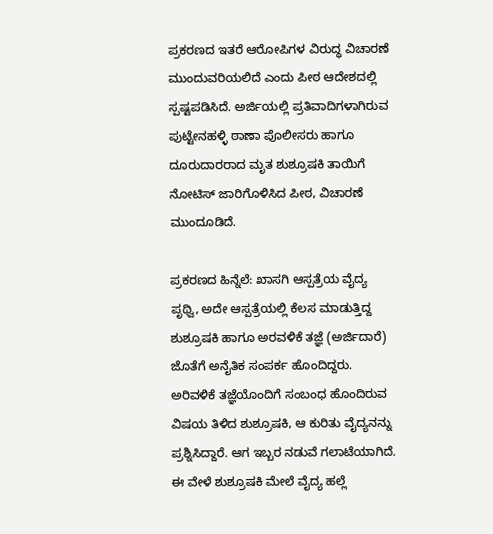ಪ್ರಕರಣದ ಇತರೆ ಆರೋಪಿಗಳ ವಿರುದ್ಧ ವಿಚಾರಣೆ ಮುಂದುವರಿಯಲಿದೆ ಎಂದು ಪೀಠ ಆದೇಶದಲ್ಲಿ ಸ್ಪಷ್ಟಪಡಿಸಿದೆ. ಅರ್ಜಿಯಲ್ಲಿ ಪ್ರತಿವಾದಿಗಳಾಗಿರುವ ಪುಟ್ಟೇನಹಳ್ಳಿ ಠಾಣಾ ಪೊಲೀಸರು ಹಾಗೂ ದೂರುದಾರರಾದ ಮೃತ ಶುಶ್ರೂಷಕಿ ತಾಯಿಗೆ ನೋಟಿಸ್‌ ಜಾರಿಗೊಳಿಸಿದ ಪೀಠ, ವಿಚಾರಣೆ ಮುಂದೂಡಿದೆ.

ಪ್ರಕರಣದ ಹಿನ್ನೆಲೆ: ಖಾಸಗಿ ಆಸ್ಪತ್ರೆಯ ವೈದ್ಯ ಪೃಥ್ವಿ, ಅದೇ ಆಸ್ಪತ್ರೆಯಲ್ಲಿ ಕೆಲಸ ಮಾಡುತ್ತಿದ್ದ ಶುಶ್ರೂಷಕಿ ಹಾಗೂ ಅರವಳಿಕೆ ತಜ್ಞೆ (ಅರ್ಜಿದಾರೆ) ಜೊತೆಗೆ ಅನೈತಿಕ ಸಂಪರ್ಕ ಹೊಂದಿದ್ದರು. ಅರಿವಳಿಕೆ ತಜ್ಞೆಯೊಂದಿಗೆ ಸಂಬಂಧ ಹೊಂದಿರುವ ವಿಷಯ ತಿಳಿದ ಶುಶ್ರೂಷಕಿ, ಆ ಕುರಿತು ವೈದ್ಯನನ್ನು ಪ್ರಶ್ನಿಸಿದ್ದಾರೆ. ಆಗ ಇಬ್ಬರ ನಡುವೆ ಗಲಾಟೆಯಾಗಿದೆ. ಈ ವೇಳೆ ಶುಶ್ರೂಷಕಿ ಮೇಲೆ ವೈದ್ಯ ಹಲ್ಲೆ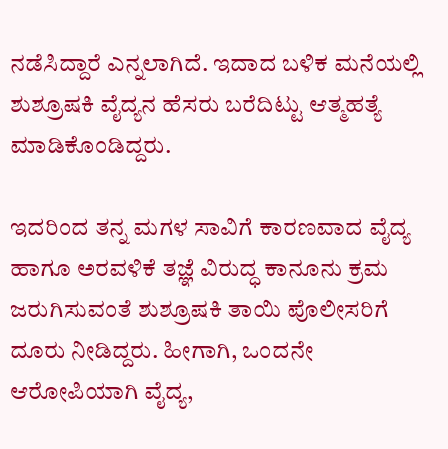ನಡೆಸಿದ್ದಾರೆ ಎನ್ನಲಾಗಿದೆ. ಇದಾದ ಬಳಿಕ ಮನೆಯಲ್ಲಿ ಶುಶ್ರೂಷಕಿ ವೈದ್ಯನ ಹೆಸರು ಬರೆದಿಟ್ಟು ಆತ್ಮಹತ್ಯೆ ಮಾಡಿಕೊಂಡಿದ್ದರು.

ಇದರಿಂದ ತನ್ನ ಮಗಳ ಸಾವಿಗೆ ಕಾರಣವಾದ ವೈದ್ಯ ಹಾಗೂ ಅರವಳಿಕೆ ತಜ್ಞೆ ವಿರುದ್ಧ ಕಾನೂನು ಕ್ರಮ ಜರುಗಿಸುವಂತೆ ಶುಶ್ರೂಷಕಿ ತಾಯಿ ಪೊಲೀಸರಿಗೆ ದೂರು ನೀಡಿದ್ದರು. ಹೀಗಾಗಿ, ಒಂದನೇ ಆರೋಪಿಯಾಗಿ ವೈದ್ಯ,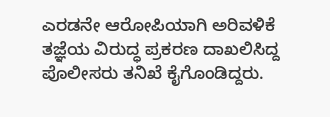ಎರಡನೇ ಆರೋಪಿಯಾಗಿ ಅರಿವಳಿಕೆ ತಜ್ಞೆಯ ವಿರುದ್ಧ ಪ್ರಕರಣ ದಾಖಲಿಸಿದ್ದ ಪೊಲೀಸರು ತನಿಖೆ ಕೈಗೊಂಡಿದ್ದರು.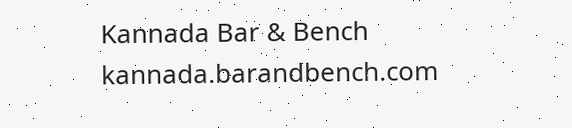Kannada Bar & Bench
kannada.barandbench.com